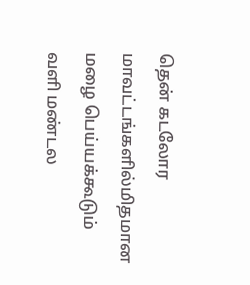தென் கடலோர மாவட்டங்களில்மிதமான மழை பெய்யக்கூடும்
வளி மண்டல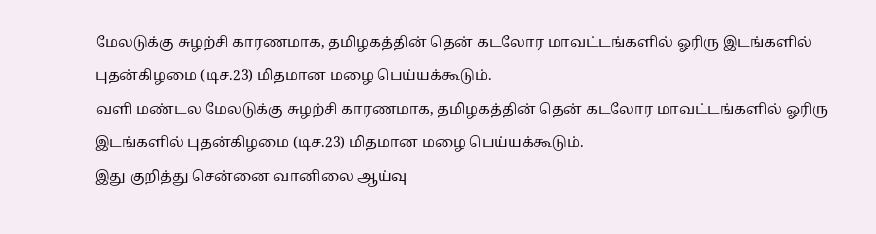மேலடுக்கு சுழற்சி காரணமாக, தமிழகத்தின் தென் கடலோர மாவட்டங்களில் ஓரிரு இடங்களில் புதன்கிழமை (டிச.23) மிதமான மழை பெய்யக்கூடும்.
வளி மண்டல மேலடுக்கு சுழற்சி காரணமாக, தமிழகத்தின் தென் கடலோர மாவட்டங்களில் ஓரிரு இடங்களில் புதன்கிழமை (டிச.23) மிதமான மழை பெய்யக்கூடும்.
இது குறித்து சென்னை வானிலை ஆய்வு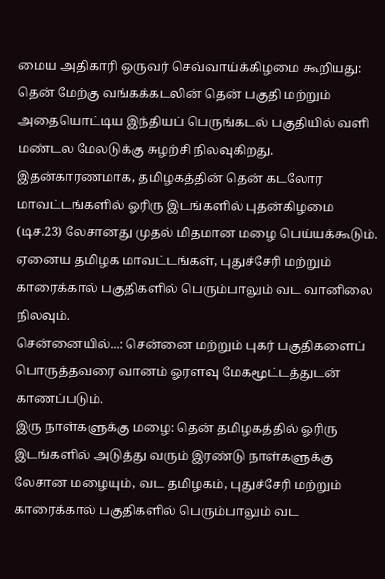மைய அதிகாரி ஒருவர் செவ்வாய்க்கிழமை கூறியது: தென் மேற்கு வங்கக்கடலின் தென் பகுதி மற்றும் அதையொட்டிய இந்தியப் பெருங்கடல் பகுதியில் வளி மண்டல மேலடுக்கு சுழற்சி நிலவுகிறது. இதன்காரணமாக, தமிழகத்தின் தென் கடலோர மாவட்டங்களில் ஓரிரு இடங்களில் புதன்கிழமை (டிச.23) லேசானது முதல் மிதமான மழை பெய்யக்கூடும். ஏனைய தமிழக மாவட்டங்கள், புதுச்சேரி மற்றும் காரைக்கால் பகுதிகளில் பெரும்பாலும் வட வானிலை நிலவும்.
சென்னையில்...: சென்னை மற்றும் புகர் பகுதிகளைப் பொருத்தவரை வானம் ஓரளவு மேகமூட்டத்துடன் காணப்படும்.
இரு நாள்களுக்கு மழை: தென் தமிழகத்தில் ஓரிரு இடங்களில் அடுத்து வரும் இரண்டு நாள்களுக்கு லேசான மழையும், வட தமிழகம், புதுச்சேரி மற்றும் காரைக்கால் பகுதிகளில் பெரும்பாலும் வட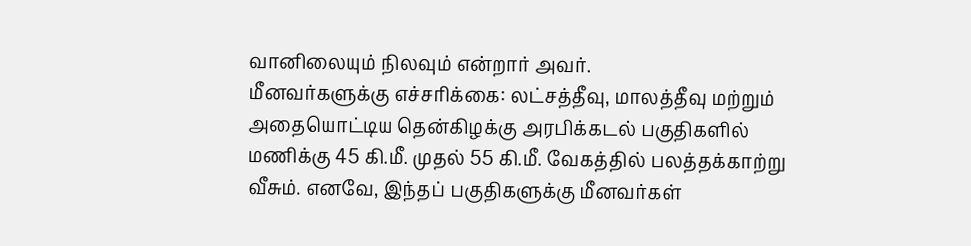வானிலையும் நிலவும் என்றார் அவர்.
மீனவர்களுக்கு எச்சரிக்கை: லட்சத்தீவு, மாலத்தீவு மற்றும் அதையொட்டிய தென்கிழக்கு அரபிக்கடல் பகுதிகளில் மணிக்கு 45 கி.மீ. முதல் 55 கி.மீ. வேகத்தில் பலத்தக்காற்று வீசும். எனவே, இந்தப் பகுதிகளுக்கு மீனவர்கள்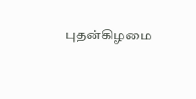புதன்கிழமை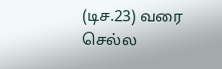(டிச.23) வரை செல்ல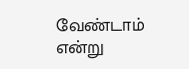வேண்டாம் என்று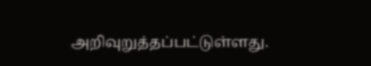அறிவுறுத்தப்பட்டுள்ளது.